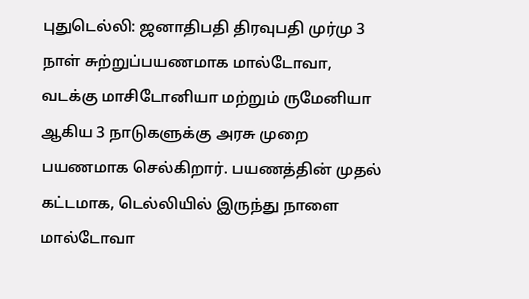புதுடெல்லி: ஜனாதிபதி திரவுபதி முர்மு 3 நாள் சுற்றுப்பயணமாக மால்டோவா, வடக்கு மாசிடோனியா மற்றும் ருமேனியா ஆகிய 3 நாடுகளுக்கு அரசு முறை பயணமாக செல்கிறார். பயணத்தின் முதல் கட்டமாக, டெல்லியில் இருந்து நாளை மால்டோவா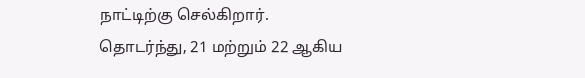நாட்டிற்கு செல்கிறார்.
தொடர்ந்து, 21 மற்றும் 22 ஆகிய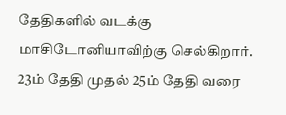தேதிகளில் வடக்கு மாசிடோனியாவிற்கு செல்கிறார். 23ம் தேதி முதல் 25ம் தேதி வரை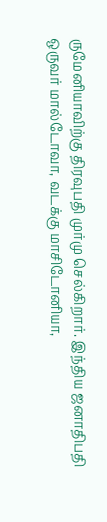ருமேனியாவிற்கு திரவுபதி முர்மு செல்கிறார். இந்திய ஜனாதிபதி ஒருவர் மால்டோவா, வடக்கு மாசிடோனியா,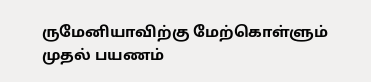ருமேனியாவிற்கு மேற்கொள்ளும் முதல் பயணம்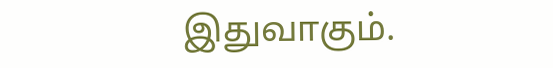இதுவாகும்.